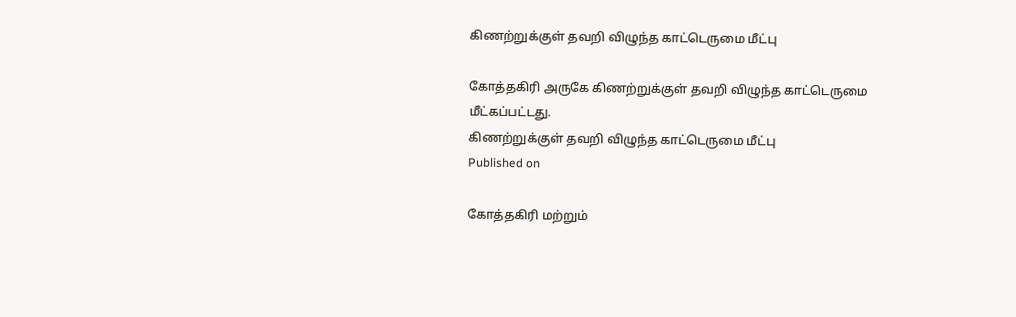கிணற்றுக்குள் தவறி விழுந்த காட்டெருமை மீட்பு

கோத்தகிரி அருகே கிணற்றுக்குள் தவறி விழுந்த காட்டெருமை மீட்கப்பட்டது.
கிணற்றுக்குள் தவறி விழுந்த காட்டெருமை மீட்பு
Published on

கோத்தகிரி மற்றும்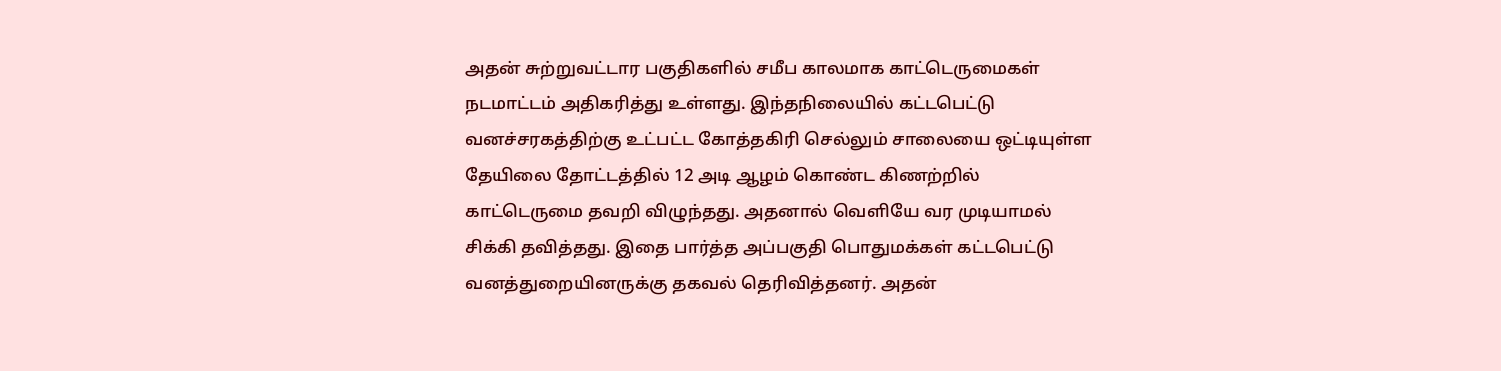அதன் சுற்றுவட்டார பகுதிகளில் சமீப காலமாக காட்டெருமைகள் நடமாட்டம் அதிகரித்து உள்ளது. இந்தநிலையில் கட்டபெட்டு வனச்சரகத்திற்கு உட்பட்ட கோத்தகிரி செல்லும் சாலையை ஒட்டியுள்ள தேயிலை தோட்டத்தில் 12 அடி ஆழம் கொண்ட கிணற்றில் காட்டெருமை தவறி விழுந்தது. அதனால் வெளியே வர முடியாமல் சிக்கி தவித்தது. இதை பார்த்த அப்பகுதி பொதுமக்கள் கட்டபெட்டு வனத்துறையினருக்கு தகவல் தெரிவித்தனர். அதன்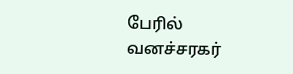பேரில் வனச்சரகர்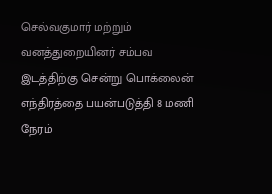செல்வகுமார் மற்றும் வனத்துறையினர் சம்பவ இடத்திற்கு சென்று பொக்லைன் எந்திரத்தை பயன்படுத்தி 8 மணி நேரம்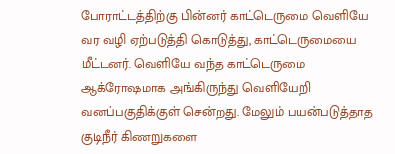போராட்டத்திற்கு பின்னர் காட்டெருமை வெளியே வர வழி ஏற்படுத்தி கொடுத்து, காட்டெருமையை மீட்டனர். வெளியே வந்த காட்டெருமை ஆக்ரோஷமாக அங்கிருந்து வெளியேறி வனப்பகுதிக்குள் சென்றது. மேலும் பயன்படுத்தாத குடிநீர் கிணறுகளை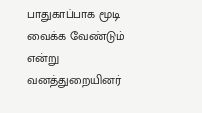பாதுகாப்பாக மூடி வைக்க வேண்டும் என்று வனத்துறையினர்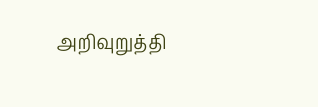அறிவுறுத்தி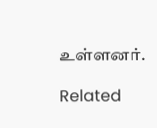உள்ளனர்.

Related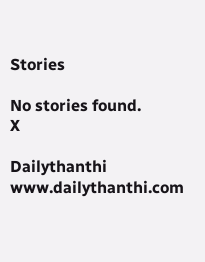Stories

No stories found.
X

Dailythanthi
www.dailythanthi.com